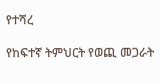የተሻረ

የከፍተኛ ትምህርት የወጪ መጋራት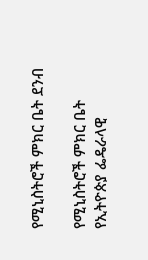የሚኒስትሮች ምክር ቤት ደንብ

የሚኒስትሮች ምክር ቤት የኢትዮጵያ ፌዴራላዊ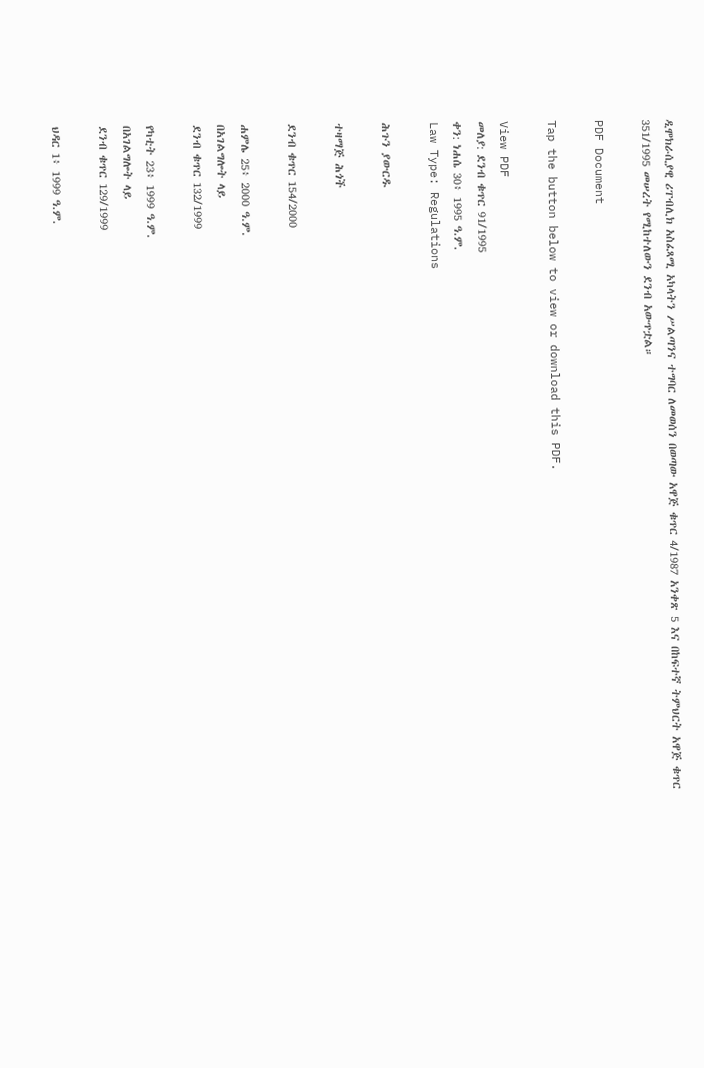ዲሞክራሲያዊ ሪፐብሊክ አስፈጻሚ አካላትን ሥልጣንና ተግባር ለመወሰን በወጣው አዋጅ ቁጥር 4/1987 አንቀጽ 5 እና በከፍተኛ ትምህርት አዋጅ ቁጥር 351/1995 መሠረት የሚከተለውን ደንብ አውጥቷል።

PDF Document

Tap the button below to view or download this PDF.

View PDF
መለያ: ደንብ ቁጥር 91/1995
ቀን: ነሐሴ 30፥ 1995 ዓ.ም.
Law Type: Regulations

ሕጉን ያውርዱ

ተዛማጅ ሕጎች

ደንብ ቁጥር 154/2000

ሐምሌ 25፥ 2000 ዓ.ም.
በአገልግሎት ላይ
ደንብ ቁጥር 132/1999

የካቲት 23፥ 1999 ዓ.ም.
በአገልግሎት ላይ
ደንብ ቁጥር 129/1999

ህዳር 1፥ 1999 ዓ.ም.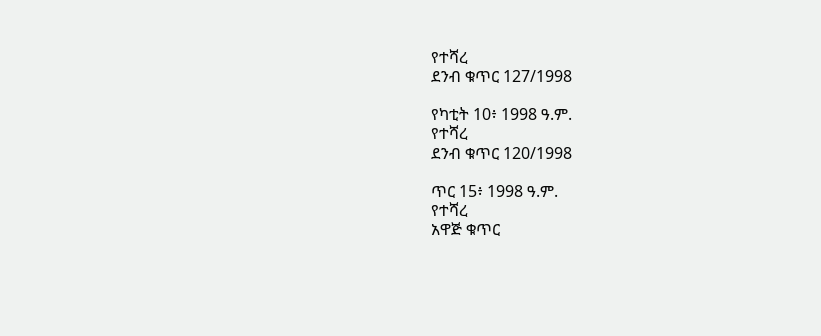የተሻረ
ደንብ ቁጥር 127/1998

የካቲት 10፥ 1998 ዓ.ም.
የተሻረ
ደንብ ቁጥር 120/1998

ጥር 15፥ 1998 ዓ.ም.
የተሻረ
አዋጅ ቁጥር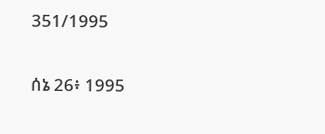351/1995

ሰኔ 26፥ 1995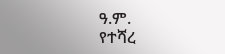ዓ.ም.
የተሻረ